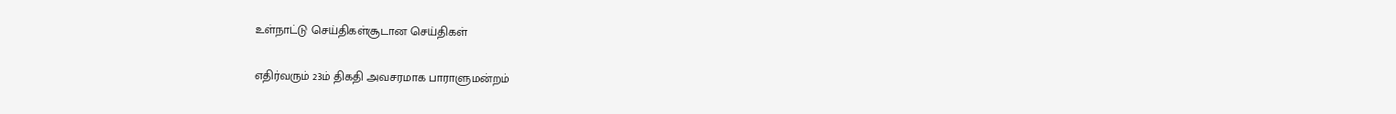உள்நாட்டு செய்திகள்சூடான செய்திகள்

எதிர்வரும் 23ம் திகதி அவசரமாக பாராளுமன்றம்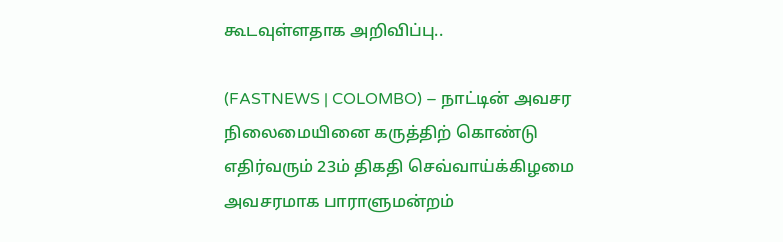கூடவுள்ளதாக அறிவிப்பு..

(FASTNEWS | COLOMBO) – நாட்டின் அவசர நிலைமையினை கருத்திற் கொண்டு எதிர்வரும் 23ம் திகதி செவ்வாய்க்கிழமை அவசரமாக பாராளுமன்றம்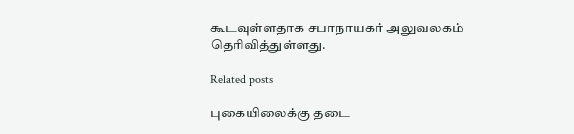கூடவுள்ளதாக சபாநாயகர் அலுவலகம் தெரிவித்துள்ளது.

Related posts

புகையிலைக்கு தடை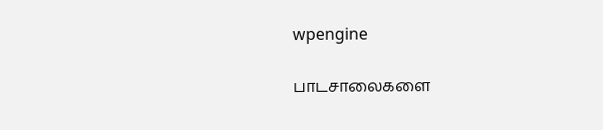wpengine

பாடசாலைகளை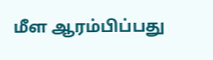மீள ஆரம்பிப்பது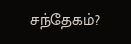சந்தேகம்?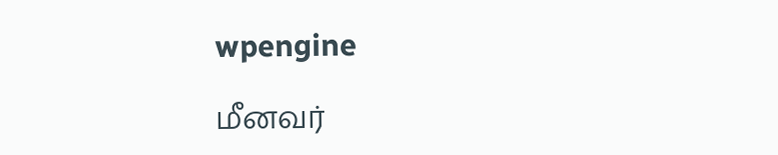wpengine

மீனவர்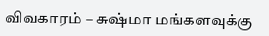விவகாரம் – சுஷ்மா மங்களவுக்கு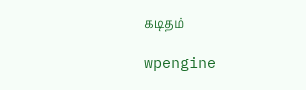கடிதம்

wpengine